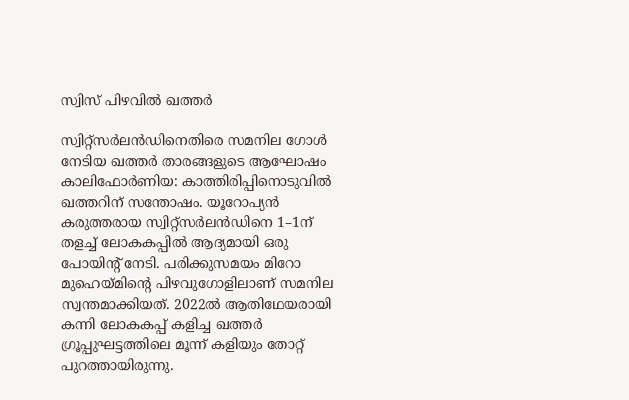സ്വിസ് പിഴവിൽ ഖത്തർ

സ്വിറ്റ്സർലൻഡിനെതിരെ സമനില ഗോൾ നേടിയ ഖത്തർ താരങ്ങളുടെ ആഘോഷം
കാലിഫോർണിയ: കാത്തിരിപ്പിനൊടുവിൽ ഖത്തറിന് സന്തോഷം. യൂറോപ്യൻ കരുത്തരായ സ്വിറ്റ്സർലൻഡിനെ 1–1ന് തളച്ച് ലോകകപ്പിൽ ആദ്യമായി ഒരു പോയിന്റ് നേടി. പരിക്കുസമയം മിറോ മുഹെയ്മിന്റെ പിഴവുഗോളിലാണ് സമനില സ്വന്തമാക്കിയത്. 2022ൽ ആതിഥേയരായി കന്നി ലോകകപ്പ് കളിച്ച ഖത്തർ ഗ്രൂപ്പുഘട്ടത്തിലെ മൂന്ന് കളിയും തോറ്റ് പുറത്തായിരുന്നു.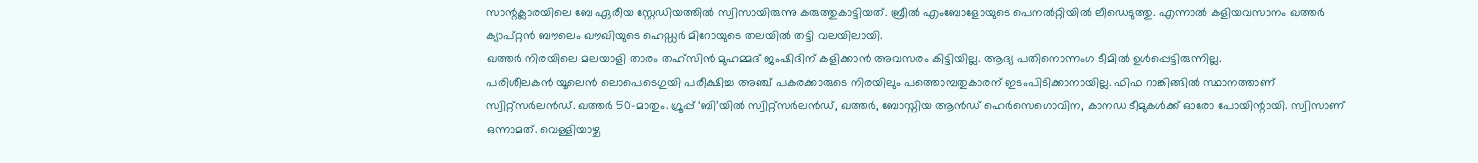സാന്റക്ലാരയിലെ ബേ ഏരീയ സ്റ്റേഡിയത്തിൽ സ്വിസായിരുന്നു കരുത്തുകാട്ടിയത്. ബ്രീൽ എംബോളോയുടെ പെനൽറ്റിയിൽ ലീഡെടുത്തു. എന്നാൽ കളിയവസാനം ഖത്തർ ക്യാപ്റ്റൻ ബൗലെം ഖൗഖിയുടെ ഹെഡ്ഡർ മിറോയുടെ തലയിൽ തട്ടി വലയിലായി.
ഖത്തർ നിരയിലെ മലയാളി താരം തഹ്സിൻ മുഹമ്മദ് ജംഷിദിന് കളിക്കാൻ അവസരം കിട്ടിയില്ല. ആദ്യ പതിനൊന്നംഗ ടീമിൽ ഉൾപ്പെട്ടിരുന്നില്ല.
പരിശീലകൻ യൂലെൻ ലൊപെടെഗുയി പരീക്ഷിച്ച അഞ്ച് പകരക്കാരുടെ നിരയിലും പത്തൊമ്പതുകാരന് ഇടംപിടിക്കാനായില്ല. ഫിഫ റാങ്കിങ്ങിൽ സ്ഥാനത്താണ് സ്വിറ്റ്സർലൻഡ്. ഖത്തർ 50–മാതും. ഗ്രൂപ്പ് ‘ബി’യിൽ സ്വിറ്റ്സർലൻഡ്, ഖത്തർ, ബോസ്നിയ ആൻഡ് ഹെർസെഗൊവിന, കാനഡ ടീമുകൾക്ക് ഓരോ പോയിന്റായി. സ്വിസാണ് ഒന്നാമത്. വെള്ളിയാഴ്ച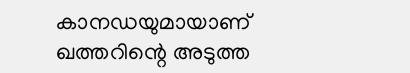കാനഡയുമായാണ് ഖത്തറിന്റെ അടുത്ത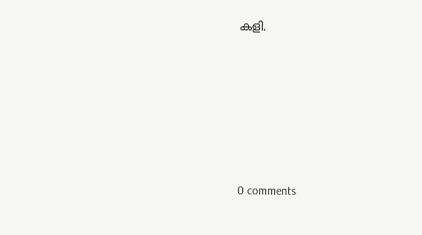കളി.









0 comments